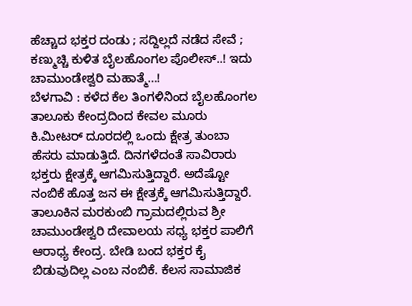ಹೆಚ್ಚಾದ ಭಕ್ತರ ದಂಡು ; ಸದ್ದಿಲ್ಲದೆ ನಡೆದ ಸೇವೆ ; ಕಣ್ಮುಚ್ಚಿ ಕುಳಿತ ಬೈಲಹೊಂಗಲ ಪೊಲೀಸ್..! ಇದು ಚಾಮುಂಡೇಶ್ವರಿ ಮಹಾತ್ಮೆ…!
ಬೆಳಗಾವಿ : ಕಳೆದ ಕೆಲ ತಿಂಗಳಿನಿಂದ ಬೈಲಹೊಂಗಲ ತಾಲೂಕು ಕೇಂದ್ರದಿಂದ ಕೇವಲ ಮೂರು ಕಿ.ಮೀಟರ್ ದೂರದಲ್ಲಿ ಒಂದು ಕ್ಷೇತ್ರ ತುಂಬಾ ಹೆಸರು ಮಾಡುತ್ತಿದೆ. ದಿನಗಳೆದಂತೆ ಸಾವಿರಾರು ಭಕ್ತರು ಕ್ಷೇತ್ರಕ್ಕೆ ಆಗಮಿಸುತ್ತಿದ್ದಾರೆ. ಅದೆಷ್ಟೋ ನಂಬಿಕೆ ಹೊತ್ತ ಜನ ಈ ಕ್ಷೇತ್ರಕ್ಕೆ ಆಗಮಿಸುತ್ತಿದ್ದಾರೆ.
ತಾಲೂಕಿನ ಮರಕುಂಬಿ ಗ್ರಾಮದಲ್ಲಿರುವ ಶ್ರೀ ಚಾಮುಂಡೇಶ್ವರಿ ದೇವಾಲಯ ಸಧ್ಯ ಭಕ್ತರ ಪಾಲಿಗೆ ಆರಾಧ್ಯ ಕೇಂದ್ರ. ಬೇಡಿ ಬಂದ ಭಕ್ತರ ಕೈ ಬಿಡುವುದಿಲ್ಲ ಎಂಬ ನಂಬಿಕೆ. ಕೆಲಸ ಸಾಮಾಜಿಕ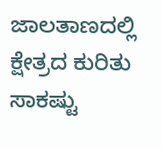ಜಾಲತಾಣದಲ್ಲಿ ಕ್ಷೇತ್ರದ ಕುರಿತು ಸಾಕಷ್ಟು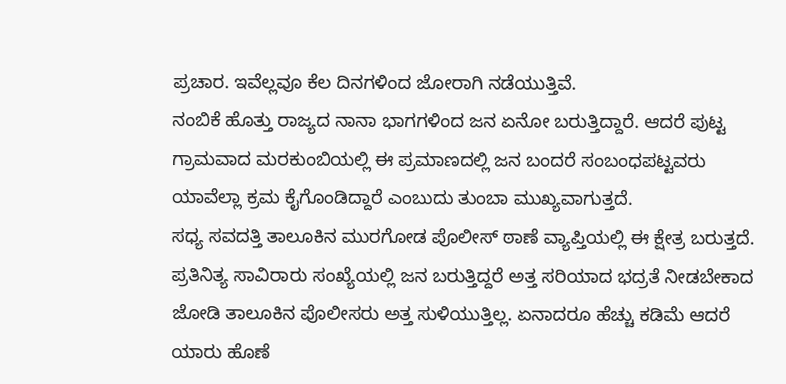ಪ್ರಚಾರ. ಇವೆಲ್ಲವೂ ಕೆಲ ದಿನಗಳಿಂದ ಜೋರಾಗಿ ನಡೆಯುತ್ತಿವೆ.
ನಂಬಿಕೆ ಹೊತ್ತು ರಾಜ್ಯದ ನಾನಾ ಭಾಗಗಳಿಂದ ಜನ ಏನೋ ಬರುತ್ತಿದ್ದಾರೆ. ಆದರೆ ಪುಟ್ಟ ಗ್ರಾಮವಾದ ಮರಕುಂಬಿಯಲ್ಲಿ ಈ ಪ್ರಮಾಣದಲ್ಲಿ ಜನ ಬಂದರೆ ಸಂಬಂಧಪಟ್ಟವರು ಯಾವೆಲ್ಲಾ ಕ್ರಮ ಕೈಗೊಂಡಿದ್ದಾರೆ ಎಂಬುದು ತುಂಬಾ ಮುಖ್ಯವಾಗುತ್ತದೆ.
ಸಧ್ಯ ಸವದತ್ತಿ ತಾಲೂಕಿನ ಮುರಗೋಡ ಪೊಲೀಸ್ ಠಾಣೆ ವ್ಯಾಪ್ತಿಯಲ್ಲಿ ಈ ಕ್ಷೇತ್ರ ಬರುತ್ತದೆ. ಪ್ರತಿನಿತ್ಯ ಸಾವಿರಾರು ಸಂಖ್ಯೆಯಲ್ಲಿ ಜನ ಬರುತ್ತಿದ್ದರೆ ಅತ್ತ ಸರಿಯಾದ ಭದ್ರತೆ ನೀಡಬೇಕಾದ ಜೋಡಿ ತಾಲೂಕಿನ ಪೊಲೀಸರು ಅತ್ತ ಸುಳಿಯುತ್ತಿಲ್ಲ. ಏನಾದರೂ ಹೆಚ್ಚು ಕಡಿಮೆ ಆದರೆ ಯಾರು ಹೊಣೆ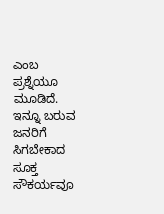ಎಂಬ ಪ್ರಶ್ನೆಯೂ ಮೂಡಿದೆ.
ಇನ್ನೂ ಬರುವ ಜನರಿಗೆ ಸಿಗಬೇಕಾದ ಸೂಕ್ತ ಸೌಕರ್ಯವೂ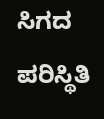ಸಿಗದ ಪರಿಸ್ಥಿತಿ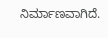ನಿರ್ಮಾಣವಾಗಿದೆ.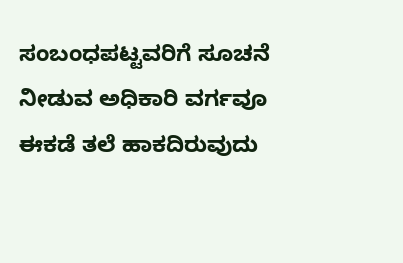ಸಂಬಂಧಪಟ್ಟವರಿಗೆ ಸೂಚನೆ ನೀಡುವ ಅಧಿಕಾರಿ ವರ್ಗವೂ ಈಕಡೆ ತಲೆ ಹಾಕದಿರುವುದು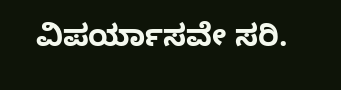ವಿಪರ್ಯಾಸವೇ ಸರಿ.